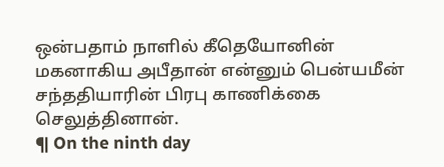ஒன்பதாம் நாளில் கீதெயோனின் மகனாகிய அபீதான் என்னும் பென்யமீன் சந்ததியாரின் பிரபு காணிக்கை செலுத்தினான்.
¶ On the ninth day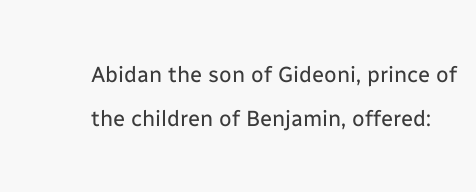Abidan the son of Gideoni, prince of the children of Benjamin, offered: